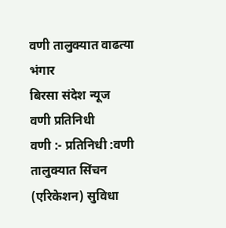वणी तालुक्यात वाढत्या भंगार
बिरसा संदेश न्यूज
वणी प्रतिनिधी
वणी :- प्रतिनिधी :वणी तालुक्यात सिंचन (एरिकेशन) सुविधा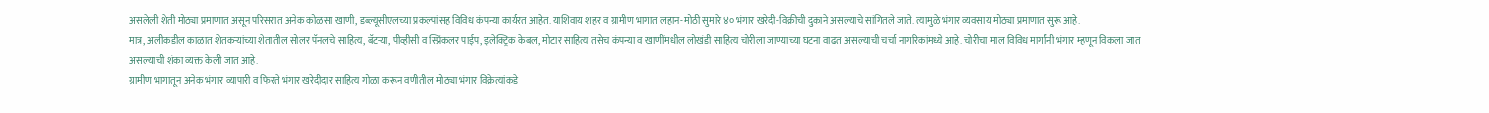असलेली शेती मोठ्या प्रमाणात असून परिसरात अनेक कोळसा खाणी, डब्ल्यूसीएलच्या प्रकल्पांसह विविध कंपन्या कार्यरत आहेत. याशिवाय शहर व ग्रामीण भागात लहान-मोठी सुमारे ४० भंगार खरेदी-विक्रीची दुकाने असल्याचे सांगितले जाते. त्यामुळे भंगार व्यवसाय मोठ्या प्रमाणात सुरू आहे.
मात्र, अलीकडील काळात शेतकऱ्यांच्या शेतातील सोलर पॅनलचे साहित्य, बॅटऱ्या, पीव्हीसी व स्प्रिंकलर पाईप, इलेक्ट्रिक केबल, मोटार साहित्य तसेच कंपन्या व खाणींमधील लोखंडी साहित्य चोरीला जाण्याच्या घटना वाढत असल्याची चर्चा नागरिकांमध्ये आहे. चोरीचा माल विविध मार्गांनी भंगार म्हणून विकला जात असल्याची शंका व्यक्त केली जात आहे.
ग्रामीण भागातून अनेक भंगार व्यापारी व फिरते भंगार खरेदीदार साहित्य गोळा करून वणीतील मोठ्या भंगार विक्रेत्यांकडे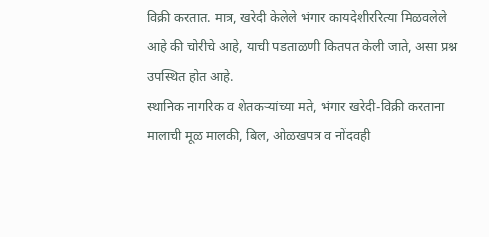विक्री करतात. मात्र, खरेदी केलेले भंगार कायदेशीररित्या मिळवलेले आहे की चोरीचे आहे, याची पडताळणी कितपत केली जाते, असा प्रश्न उपस्थित होत आहे.
स्थानिक नागरिक व शेतकऱ्यांच्या मते, भंगार खरेदी-विक्री करताना मालाची मूळ मालकी, बिल, ओळखपत्र व नोंदवही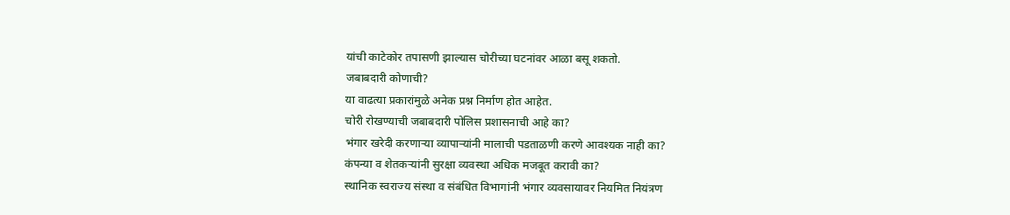यांची काटेकोर तपासणी झाल्यास चोरीच्या घटनांवर आळा बसू शकतो.
जबाबदारी कोणाची?
या वाढत्या प्रकारांमुळे अनेक प्रश्न निर्माण होत आहेत.
चोरी रोखण्याची जबाबदारी पोलिस प्रशासनाची आहे का?
भंगार खरेदी करणाऱ्या व्यापाऱ्यांनी मालाची पडताळणी करणे आवश्यक नाही का?
कंपन्या व शेतकऱ्यांनी सुरक्षा व्यवस्था अधिक मजबूत करावी का?
स्थानिक स्वराज्य संस्था व संबंधित विभागांनी भंगार व्यवसायावर नियमित नियंत्रण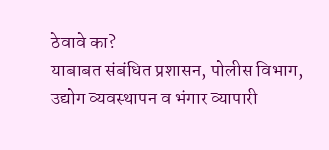ठेवावे का?
याबाबत संबंधित प्रशासन, पोलीस विभाग, उद्योग व्यवस्थापन व भंगार व्यापारी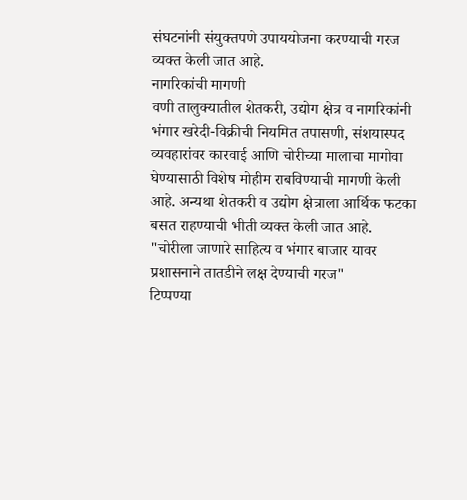संघटनांनी संयुक्तपणे उपाययोजना करण्याची गरज व्यक्त केली जात आहे.
नागरिकांची मागणी
वणी तालुक्यातील शेतकरी, उद्योग क्षेत्र व नागरिकांनी भंगार खरेदी-विक्रीची नियमित तपासणी, संशयास्पद व्यवहारांवर कारवाई आणि चोरीच्या मालाचा मागोवा घेण्यासाठी विशेष मोहीम राबविण्याची मागणी केली आहे. अन्यथा शेतकरी व उद्योग क्षेत्राला आर्थिक फटका बसत राहण्याची भीती व्यक्त केली जात आहे.
"चोरीला जाणारे साहित्य व भंगार बाजार यावर प्रशासनाने तातडीने लक्ष देण्याची गरज"
टिप्पण्या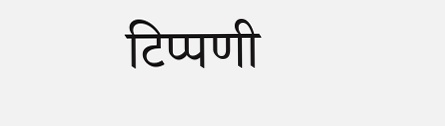टिप्पणी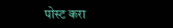पोस्ट करा